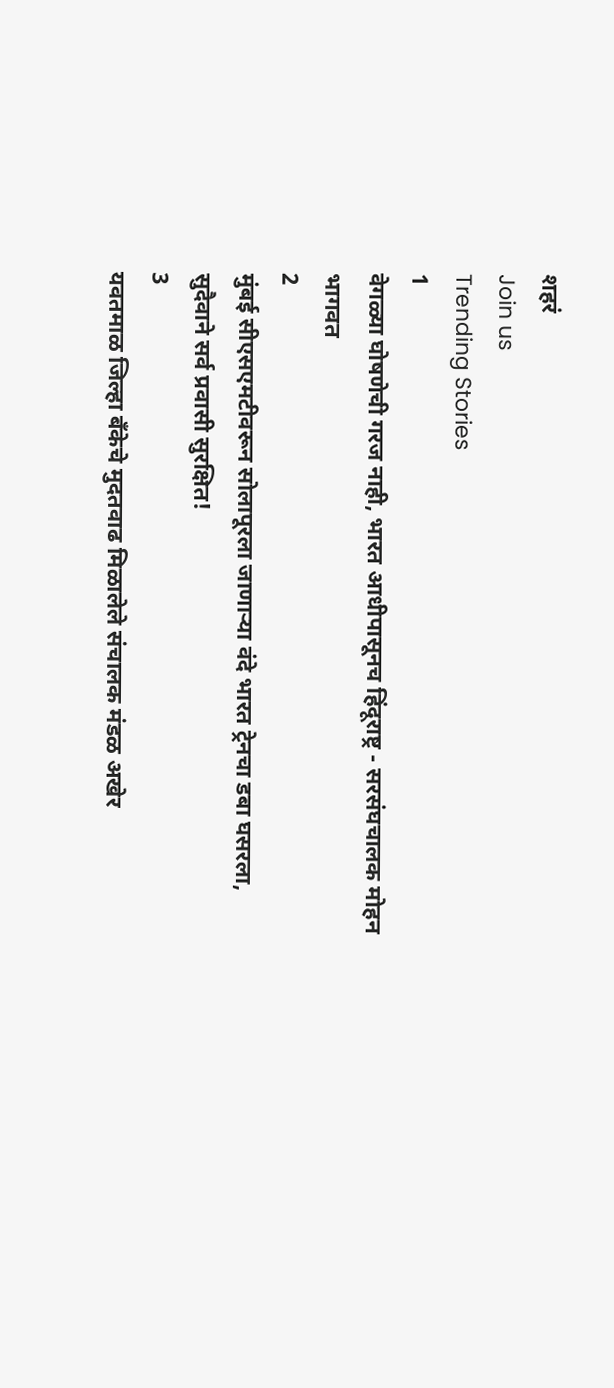शहरं
Join us
Trending Stories
1
वेगळ्या घोषणेची गरज नाही, भारत आधीपासूनच हिंदूराष्ट्र - सरसंघचालक मोहन भागवत
2
मुंबई सीएसएमटीवरून सोलापूरला जाणाऱ्या वंदे भारत ट्रेनचा डबा घसरला, सुदैवाने सर्व प्रवासी सुरक्षित!
3
यवतमाळ जिल्हा बँकेचे मुदतवाढ मिळालेले संचालक मंडळ अखेर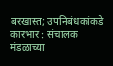बरखास्त; उपनिबंधकांकडे कारभार : संचालक मंडळाच्या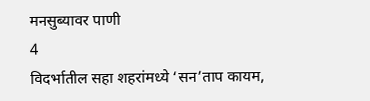मनसुब्यावर पाणी
4
विदर्भातील सहा शहरांमध्ये ‘सन’ताप कायम,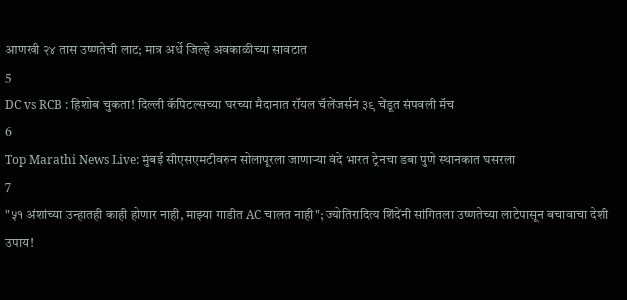आणखी २४ तास उष्णतेची लाट; मात्र अर्धे जिल्हे अवकाळीच्या सावटात
5
DC vs RCB : हिशोब चुकता! दिल्ली कॅपिटल्सच्या घरच्या मैदानात रॉयल चॅलेंजर्सनं ३९ चेंडूत संपवली मॅच
6
Top Marathi News Live: मुंबई सीएसएमटीवरुन सोलापूरला जाणाऱ्या वंदे भारत ट्रेनचा डबा पुणे स्थानकात घसरला
7
"५१ अंशांच्या उन्हातही काही होणार नाही, माझ्या गाडीत AC चालत नाही"; ज्योतिरादित्य शिंदेंनी सांगितला उष्णतेच्या लाटेपासून बचावाचा देशी उपाय!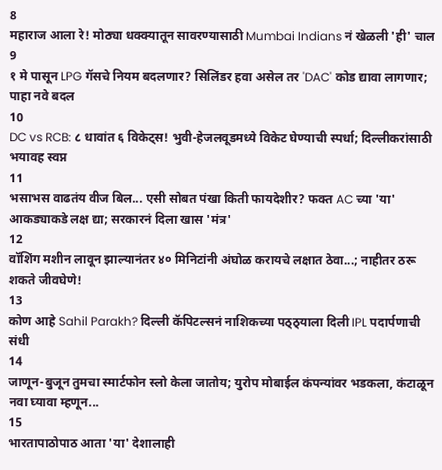8
महाराज आला रे! मोठ्या धक्क्यातून सावरण्यासाठी Mumbai Indians नं खेळली 'ही' चाल
9
१ मे पासून LPG गॅसचे नियम बदलणार? सिलिंडर हवा असेल तर 'DAC' कोड द्यावा लागणार; पाहा नवे बदल
10
DC vs RCB: ८ धावांत ६ विकेट्स! भुवी-हेजलवूडमध्ये विकेट घेण्याची स्पर्धा; दिल्लीकरांसाठी भयावह स्वप्न
11
भसाभस वाढतंय वीज बिल... एसी सोबत पंखा किती फायदेशीर? फक्त AC च्या 'या' आकड्याकडे लक्ष द्या; सरकारनं दिला खास 'मंत्र'
12
वॉशिंग मशीन लावून झाल्यानंतर ४० मिनिटांनी अंघोळ करायचे लक्षात ठेवा...; नाहीतर ठरू शकते जीवघेणे!
13
कोण आहे Sahil Parakh? दिल्ली कॅपिटल्सनं नाशिकच्या पठ्ठ्याला दिली IPL पदार्पणाची संधी
14
जाणून-बुजून तुमचा स्मार्टफोन स्लो केला जातोय; युरोप मोबाईल कंपन्यांवर भडकला, कंटाळून नवा घ्यावा म्हणून...
15
भारतापाठोपाठ आता 'या' देशालाही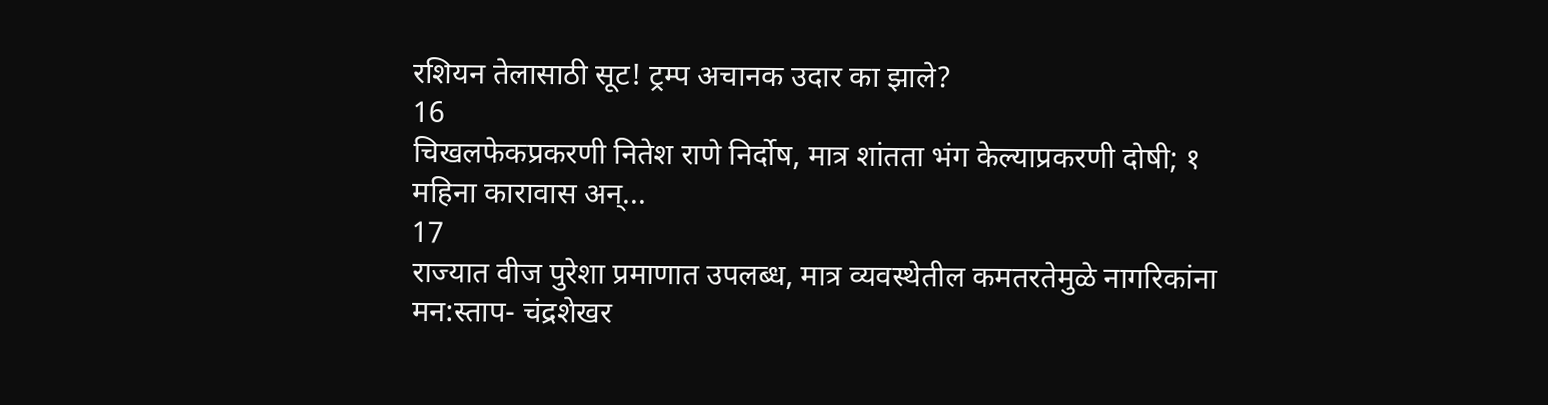रशियन तेलासाठी सूट! ट्रम्प अचानक उदार का झाले?
16
चिखलफेकप्रकरणी नितेश राणे निर्दोष, मात्र शांतता भंग केल्याप्रकरणी दोषी; १ महिना कारावास अन्...
17
राज्यात वीज पुरेशा प्रमाणात उपलब्ध, मात्र व्यवस्थेतील कमतरतेमुळे नागरिकांना मन:स्ताप- चंद्रशेखर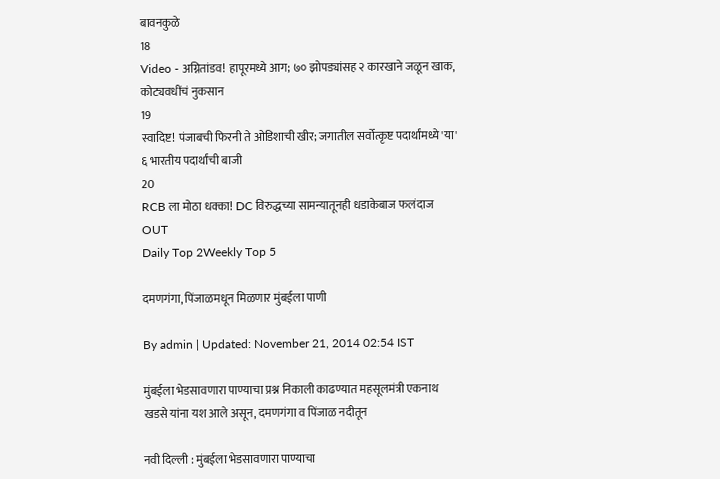बावनकुळे
18
Video - अग्नितांडव! हापूरमध्ये आग; ७० झोपड्यांसह २ कारखाने जळून खाक, कोट्यवधींचं नुकसान
19
स्वादिष्ट! पंजाबची फिरनी ते ओडिशाची खीर; जगातील सर्वोत्कृष्ट पदार्थांमध्ये 'या' ६ भारतीय पदार्थांची बाजी
20
RCB ला मोठा धक्का! DC विरुद्धच्या सामन्यातूनही धडाकेबाज फलंदाज OUT
Daily Top 2Weekly Top 5

दमणगंगा, पिंजाळमधून मिळणार मुंबईला पाणी

By admin | Updated: November 21, 2014 02:54 IST

मुंबईला भेडसावणारा पाण्याचा प्रश्न निकाली काढण्यात महसूलमंत्री एकनाथ खडसे यांना यश आले असून, दमणगंगा व पिंजाळ नदीतून

नवी दिल्ली : मुंबईला भेडसावणारा पाण्याचा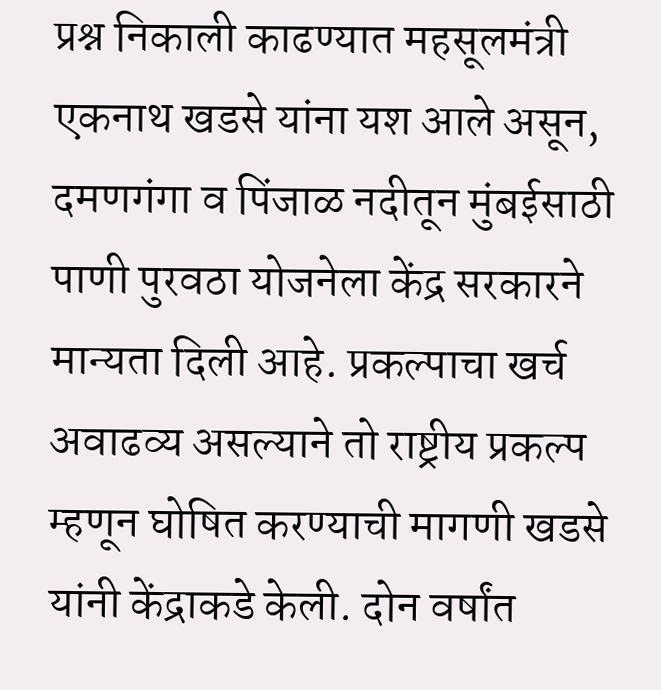प्रश्न निकाली काढण्यात महसूलमंत्री एकनाथ खडसे यांना यश आले असून, दमणगंगा व पिंजाळ नदीतून मुंबईसाठी पाणी पुरवठा योजनेला केंद्र सरकारने मान्यता दिली आहे. प्रकल्पाचा खर्च अवाढव्य असल्याने तो राष्ट्रीय प्रकल्प म्हणून घोषित करण्याची मागणी खडसे यांनी केंद्राकडे केली. दोन वर्षांत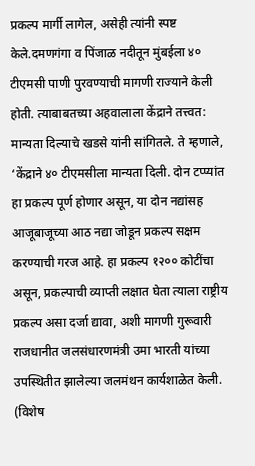प्रकल्प मार्गी लागेल, असेही त्यांनी स्पष्ट केले.दमणगंगा व पिंजाळ नदीतून मुंबईला ४० टीएमसी पाणी पुरवण्याची मागणी राज्याने केली होती. त्याबाबतच्या अहवालाला केंद्राने तत्त्वत: मान्यता दिल्याचे खडसे यांनी सांगितले. ते म्हणाले, ‘केंद्राने ४० टीएमसीला मान्यता दिली. दोन टप्प्यांत हा प्रकल्प पूर्ण होणार असून, या दोन नद्यांसह आजूबाजूच्या आठ नद्या जोडून प्रकल्प सक्षम करण्याची गरज आहे. हा प्रकल्प १२०० कोटींचा असून, प्रकल्पाची व्याप्ती लक्षात घेता त्याला राष्ट्रीय प्रकल्प असा दर्जा द्यावा, अशी मागणी गुरूवारी राजधानीत जलसंधारणमंत्री उमा भारती यांच्या उपस्थितीत झालेल्या जलमंथन कार्यशाळेत केली. (विशेष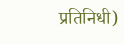प्रतिनिधी)